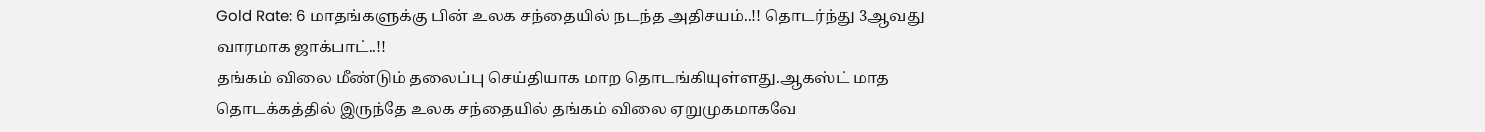Gold Rate: 6 மாதங்களுக்கு பின் உலக சந்தையில் நடந்த அதிசயம்..!! தொடர்ந்து 3ஆவது வாரமாக ஜாக்பாட்..!!
தங்கம் விலை மீண்டும் தலைப்பு செய்தியாக மாற தொடங்கியுள்ளது.ஆகஸ்ட் மாத தொடக்கத்தில் இருந்தே உலக சந்தையில் தங்கம் விலை ஏறுமுகமாகவே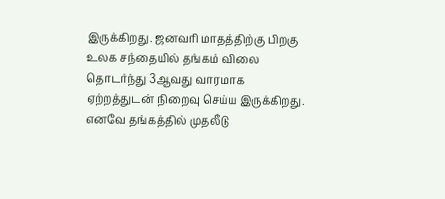இருக்கிறது. ஜனவரி மாதத்திற்கு பிறகு உலக சந்தையில் தங்கம் விலை தொடர்ந்து 3ஆவது வாரமாக ஏற்றத்துடன் நிறைவு செய்ய இருக்கிறது. எனவே தங்கத்தில் முதலீடு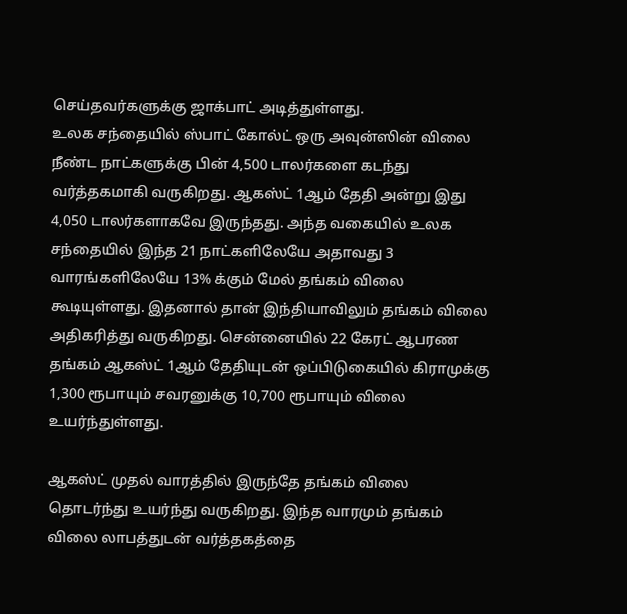செய்தவர்களுக்கு ஜாக்பாட் அடித்துள்ளது.
உலக சந்தையில் ஸ்பாட் கோல்ட் ஒரு அவுன்ஸின் விலை நீண்ட நாட்களுக்கு பின் 4,500 டாலர்களை கடந்து வர்த்தகமாகி வருகிறது. ஆகஸ்ட் 1ஆம் தேதி அன்று இது 4,050 டாலர்களாகவே இருந்தது. அந்த வகையில் உலக சந்தையில் இந்த 21 நாட்களிலேயே அதாவது 3 வாரங்களிலேயே 13% க்கும் மேல் தங்கம் விலை கூடியுள்ளது. இதனால் தான் இந்தியாவிலும் தங்கம் விலை அதிகரித்து வருகிறது. சென்னையில் 22 கேரட் ஆபரண தங்கம் ஆகஸ்ட் 1ஆம் தேதியுடன் ஒப்பிடுகையில் கிராமுக்கு 1,300 ரூபாயும் சவரனுக்கு 10,700 ரூபாயும் விலை உயர்ந்துள்ளது.

ஆகஸ்ட் முதல் வாரத்தில் இருந்தே தங்கம் விலை தொடர்ந்து உயர்ந்து வருகிறது. இந்த வாரமும் தங்கம் விலை லாபத்துடன் வர்த்தகத்தை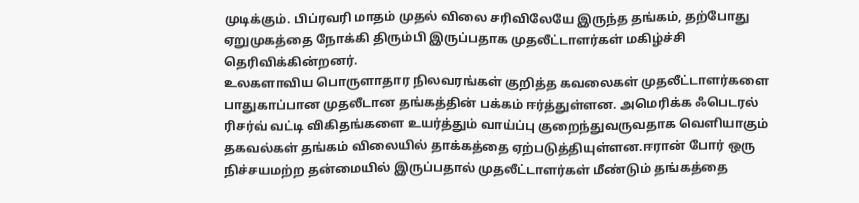முடிக்கும். பிப்ரவரி மாதம் முதல் விலை சரிவிலேயே இருந்த தங்கம், தற்போது ஏறுமுகத்தை நோக்கி திரும்பி இருப்பதாக முதலீட்டாளர்கள் மகிழ்ச்சி தெரிவிக்கின்றனர்.
உலகளாவிய பொருளாதார நிலவரங்கள் குறித்த கவலைகள் முதலீட்டாளர்களை பாதுகாப்பான முதலீடான தங்கத்தின் பக்கம் ஈர்த்துள்ளன. அமெரிக்க ஃபெடரல் ரிசர்வ் வட்டி விகிதங்களை உயர்த்தும் வாய்ப்பு குறைந்துவருவதாக வெளியாகும் தகவல்கள் தங்கம் விலையில் தாக்கத்தை ஏற்படுத்தியுள்ளன.ஈரான் போர் ஒரு நிச்சயமற்ற தன்மையில் இருப்பதால் முதலீட்டாளர்கள் மீண்டும் தங்கத்தை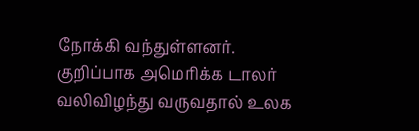நோக்கி வந்துள்ளனர்.
குறிப்பாக அமெரிக்க டாலர் வலிவிழந்து வருவதால் உலக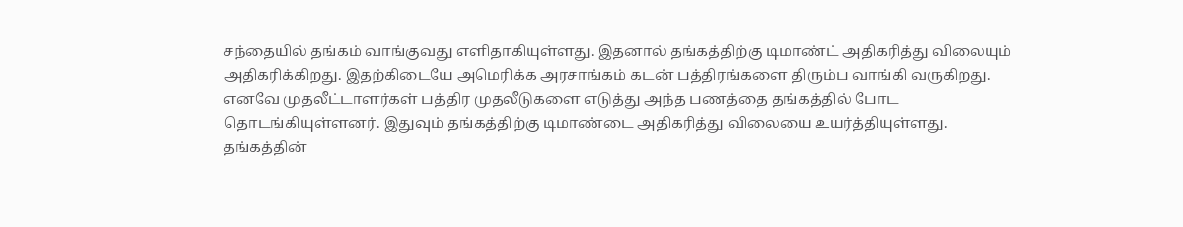சந்தையில் தங்கம் வாங்குவது எளிதாகியுள்ளது. இதனால் தங்கத்திற்கு டிமாண்ட் அதிகரித்து விலையும் அதிகரிக்கிறது. இதற்கிடையே அமெரிக்க அரசாங்கம் கடன் பத்திரங்களை திரும்ப வாங்கி வருகிறது. எனவே முதலீட்டாளர்கள் பத்திர முதலீடுகளை எடுத்து அந்த பணத்தை தங்கத்தில் போட தொடங்கியுள்ளனர். இதுவும் தங்கத்திற்கு டிமாண்டை அதிகரித்து விலையை உயர்த்தியுள்ளது.
தங்கத்தின்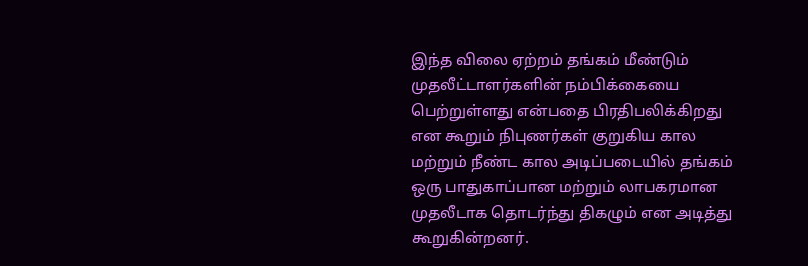இந்த விலை ஏற்றம் தங்கம் மீண்டும் முதலீட்டாளர்களின் நம்பிக்கையை பெற்றுள்ளது என்பதை பிரதிபலிக்கிறது என கூறும் நிபுணர்கள் குறுகிய கால மற்றும் நீண்ட கால அடிப்படையில் தங்கம் ஒரு பாதுகாப்பான மற்றும் லாபகரமான முதலீடாக தொடர்ந்து திகழும் என அடித்து கூறுகின்றனர்.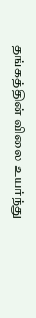தங்கத்தின் விலை உயர்ந்து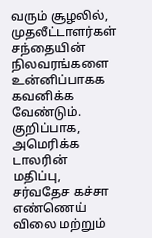வரும் சூழலில், முதலீட்டாளர்கள் சந்தையின் நிலவரங்களை உன்னிப்பாகக கவனிக்க வேண்டும். குறிப்பாக, அமெரிக்க டாலரின் மதிப்பு, சர்வதேச கச்சா எண்ணெய் விலை மற்றும்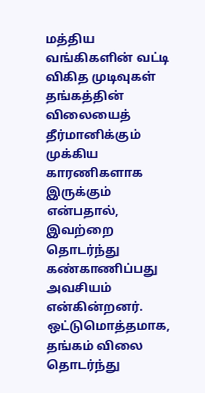மத்திய வங்கிகளின் வட்டி விகித முடிவுகள் தங்கத்தின் விலையைத் தீர்மானிக்கும் முக்கிய காரணிகளாக இருக்கும் என்பதால், இவற்றை தொடர்ந்து கண்காணிப்பது அவசியம் என்கின்றனர்.
ஒட்டுமொத்தமாக, தங்கம் விலை தொடர்ந்து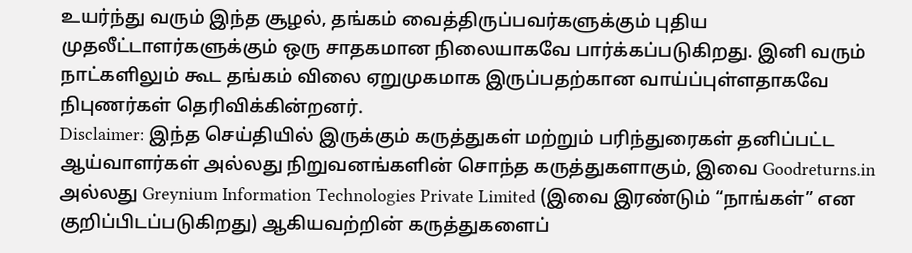உயர்ந்து வரும் இந்த சூழல், தங்கம் வைத்திருப்பவர்களுக்கும் புதிய முதலீட்டாளர்களுக்கும் ஒரு சாதகமான நிலையாகவே பார்க்கப்படுகிறது. இனி வரும் நாட்களிலும் கூட தங்கம் விலை ஏறுமுகமாக இருப்பதற்கான வாய்ப்புள்ளதாகவே நிபுணர்கள் தெரிவிக்கின்றனர்.
Disclaimer: இந்த செய்தியில் இருக்கும் கருத்துகள் மற்றும் பரிந்துரைகள் தனிப்பட்ட ஆய்வாளர்கள் அல்லது நிறுவனங்களின் சொந்த கருத்துகளாகும், இவை Goodreturns.in அல்லது Greynium Information Technologies Private Limited (இவை இரண்டும் “நாங்கள்” என குறிப்பிடப்படுகிறது) ஆகியவற்றின் கருத்துகளைப்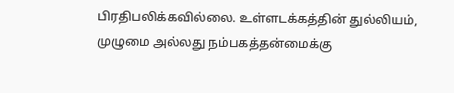பிரதிபலிக்கவில்லை. உள்ளடக்கத்தின் துல்லியம், முழுமை அல்லது நம்பகத்தன்மைக்கு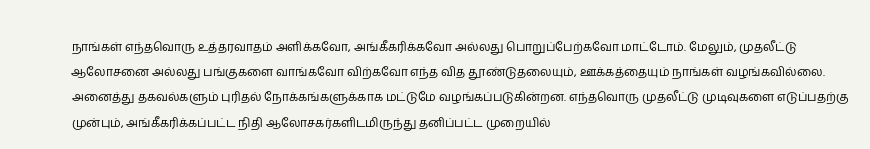நாங்கள் எந்தவொரு உத்தரவாதம் அளிக்கவோ, அங்கீகரிக்கவோ அல்லது பொறுப்பேற்கவோ மாட்டோம். மேலும், முதலீட்டு ஆலோசனை அல்லது பங்குகளை வாங்கவோ விற்கவோ எந்த வித தூண்டுதலையும், ஊக்கத்தையும் நாங்கள் வழங்கவில்லை. அனைத்து தகவல்களும் புரிதல் நோக்கங்களுக்காக மட்டுமே வழங்கப்படுகின்றன. எந்தவொரு முதலீட்டு முடிவுகளை எடுப்பதற்கு முன்பும், அங்கீகரிக்கப்பட்ட நிதி ஆலோசகர்களிடமிருந்து தனிப்பட்ட முறையில்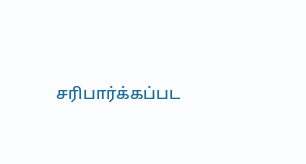சரிபார்க்கப்பட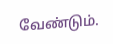வேண்டும்.